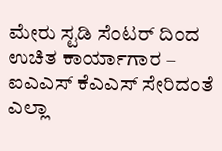ಮೇರು ಸ್ಟಡಿ ಸೆಂಟರ್ ದಿಂದ ಉಚಿತ ಕಾರ್ಯಾಗಾರ – ಐಎಎಸ್ ಕೆಎಎಸ್ ಸೇರಿದಂತೆ ಎಲ್ಲಾ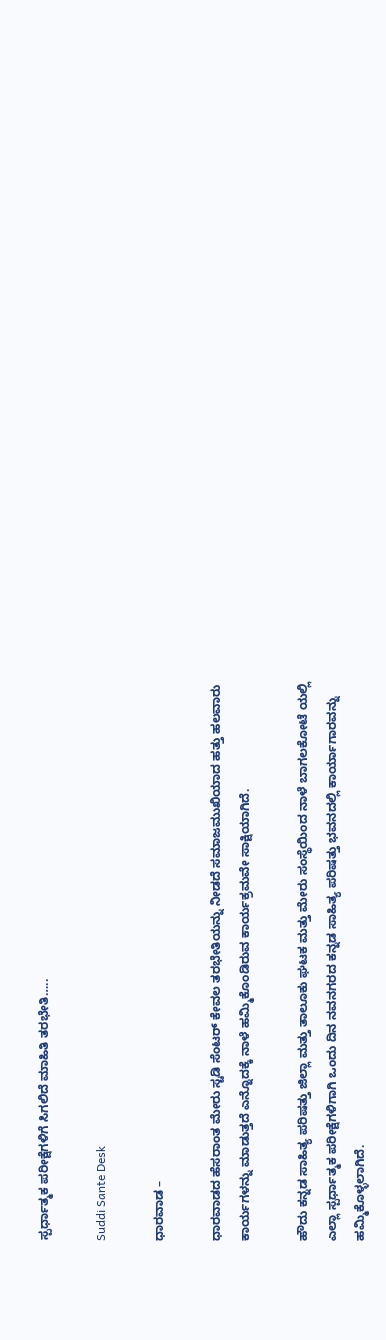ಸ್ಪರ್ಧಾತ್ಮಕ ಪರೀಕ್ಷೆಗಳಿಗೆ ಸಿಗಲಿದೆ ಮಾಹಿತಿ ತರಭೇತಿ…..

Suddi Sante Desk

ಧಾರವಾಡ –

ಧಾರವಾಡದ ಹೆಸರಾಂತ ಮೇರು ಸ್ಟಡಿ ಸೆಂಟರ್ ಕೇವಲ ತರಭೇತಿಯನ್ನು ನೀಡದೆ ಸಮಾಜಮುಖಿಯಾದ ಹತ್ತು ಹಲವಾರು ಕಾರ್ಯಗಳನ್ನು ಮಾಡುತ್ತದೆ ಎನ್ನೊದಕ್ಕೆ ನಾಳೆ ಹಮ್ಮಿಕೊಂಡಿರುವ ಕಾರ್ಯಕ್ರಮವೇ ಸಾಕ್ಷಿಯಾಗಿದೆ.

ಹೌದು ಕನ್ನಡ ಸಾಹಿತ್ಯ ಪರಿಷತ್ತು ಜಿಲ್ಲಾ ಮತ್ತು ತಾಲೂಕು ಘಟಕ ಮತ್ತು ಮೇರು ಸಂಸ್ಥೆಯಿಂದ ನಾಳೆ ಬಾಗಲಕೋಟೆ ಯಲ್ಲಿ ಎಲ್ಲಾ ಸ್ಪರ್ಧಾತ್ಮಕ ಪರೀಕ್ಷೆಗಳಿಗಾಗಿ ಒಂದು ದಿನ ನವನಗರದ ಕನ್ನಡ ಸಾಹಿತ್ಯ ಪರಿಷತ್ತು ಭವನದಲ್ಲಿ ಕಾರ್ಯಾಗಾರವನ್ನು ಹಮ್ಮಿಕೊಳ್ಳಲಾಗಿದೆ.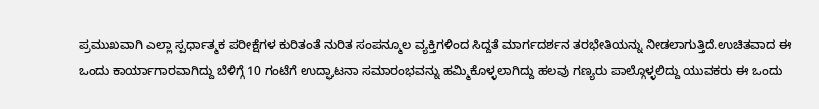ಪ್ರಮುಖವಾಗಿ ಎಲ್ಲಾ ಸ್ಪರ್ಧಾತ್ಮಕ ಪರೀಕ್ಷೆಗಳ ಕುರಿತಂತೆ ನುರಿತ ಸಂಪನ್ಮೂಲ ವ್ಯಕ್ತಿಗಳಿಂದ ಸಿದ್ದತೆ ಮಾರ್ಗದರ್ಶನ ತರಭೇತಿಯನ್ನು ನೀಡಲಾಗುತ್ತಿದೆ.ಉಚಿತವಾದ ಈ ಒಂದು ಕಾರ್ಯಾಗಾರವಾಗಿದ್ದು ಬೆಳಿಗ್ಗೆ 10 ಗಂಟೆಗೆ ಉದ್ಘಾಟನಾ ಸಮಾರಂಭವನ್ನು ಹಮ್ಮಿಕೊಳ್ಳಲಾಗಿದ್ದು ಹಲವು ಗಣ್ಯರು ಪಾಲ್ಗೊಳ್ಳಲಿದ್ದು ಯುವಕರು ಈ ಒಂದು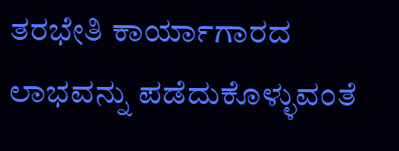ತರಭೇತಿ ಕಾರ್ಯಾಗಾರದ ಲಾಭವನ್ನು ಪಡೆದುಕೊಳ್ಳುವಂತೆ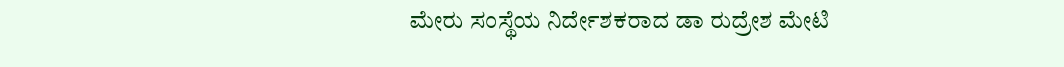ಮೇರು ಸಂಸ್ಥೆಯ ನಿರ್ದೇಶಕರಾದ ಡಾ ರುದ್ರೇಶ ಮೇಟಿ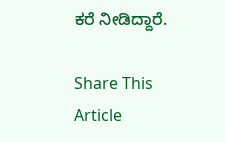ಕರೆ ನೀಡಿದ್ದಾರೆ.

Share This Article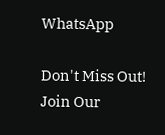WhatsApp

Don't Miss Out! Join Our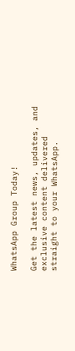WhatsApp Group Today!

Get the latest news, updates, and exclusive content delivered straight to your WhatsApp.